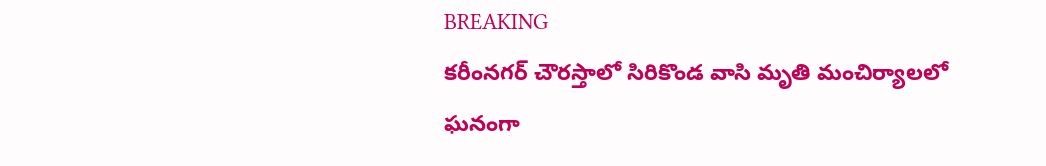BREAKING
కరీంనగర్ చౌరస్తాలో సిరికొండ వాసి మృతి మంచిర్యాలలో ఘనంగా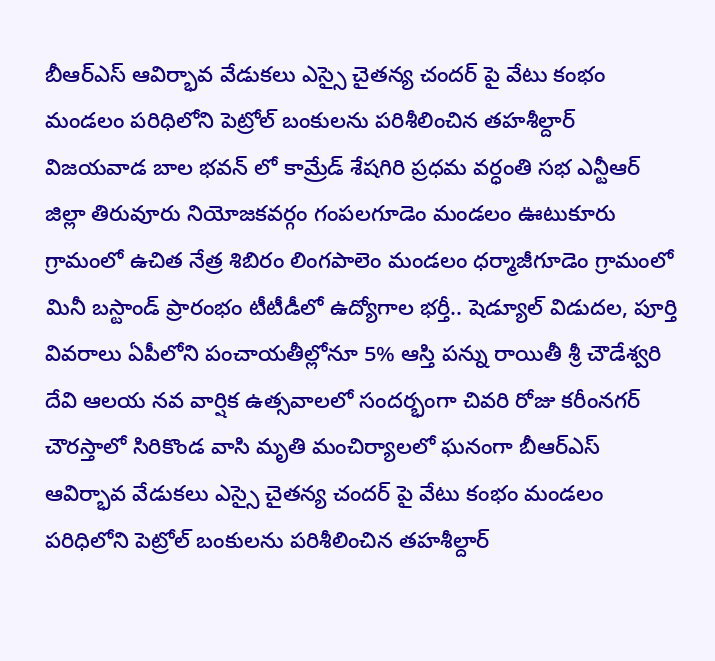బీఆర్ఎస్ ఆవిర్భావ వేడుకలు ఎస్సై చైతన్య చందర్ పై వేటు కంభం మండలం పరిధిలోని పెట్రోల్ బంకులను పరిశీలించిన తహశీల్దార్ విజయవాడ బాల భవన్ లో కామ్రేడ్ శేషగిరి ప్రధమ వర్ధంతి సభ ఎన్టీఆర్ జిల్లా తిరువూరు నియోజకవర్గం గంపలగూడెం మండలం ఊటుకూరు గ్రామంలో ఉచిత నేత్ర శిబిరం లింగపాలెం మండలం ధర్మాజీగూడెం గ్రామంలో మినీ బస్టాండ్ ప్రారంభం టీటీడీలో ఉద్యోగాల భర్తీ.. షెడ్యూల్ విడుదల, పూర్తి వివరాలు ఏపీలోని పంచాయతీల్లోనూ 5% ఆస్తి పన్ను రాయితీ శ్రీ చౌడేశ్వరి దేవి ఆలయ నవ వార్షిక ఉత్సవాలలో సందర్భంగా చివరి రోజు కరీంనగర్ చౌరస్తాలో సిరికొండ వాసి మృతి మంచిర్యాలలో ఘనంగా బీఆర్ఎస్ ఆవిర్భావ వేడుకలు ఎస్సై చైతన్య చందర్ పై వేటు కంభం మండలం పరిధిలోని పెట్రోల్ బంకులను పరిశీలించిన తహశీల్దార్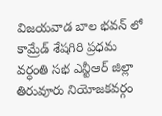విజయవాడ బాల భవన్ లో కామ్రేడ్ శేషగిరి ప్రధమ వర్ధంతి సభ ఎన్టీఆర్ జిల్లా తిరువూరు నియోజకవర్గం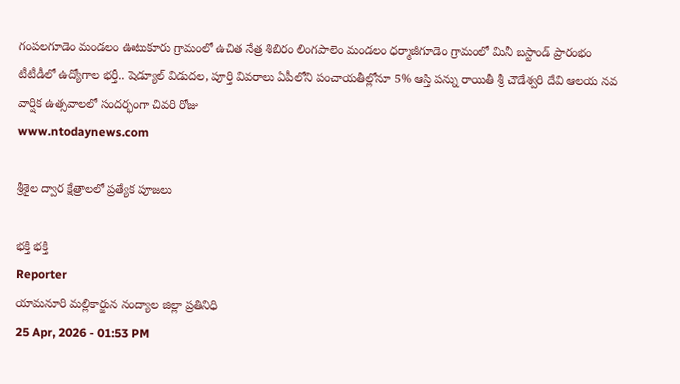గంపలగూడెం మండలం ఊటుకూరు గ్రామంలో ఉచిత నేత్ర శిబిరం లింగపాలెం మండలం ధర్మాజీగూడెం గ్రామంలో మినీ బస్టాండ్ ప్రారంభం టీటీడీలో ఉద్యోగాల భర్తీ.. షెడ్యూల్ విడుదల, పూర్తి వివరాలు ఏపీలోని పంచాయతీల్లోనూ 5% ఆస్తి పన్ను రాయితీ శ్రీ చౌడేశ్వరి దేవి ఆలయ నవ వార్షిక ఉత్సవాలలో సందర్భంగా చివరి రోజు
www.ntodaynews.com

శ్రీశైల ద్వార క్షేత్రాలలో ప్రత్యేక పూజలు

భక్తి భక్తి
Reporter
యామనూరి మల్లికార్జున నంద్యాల జిల్లా ప్రతినిధి
25 Apr, 2026 - 01:53 PM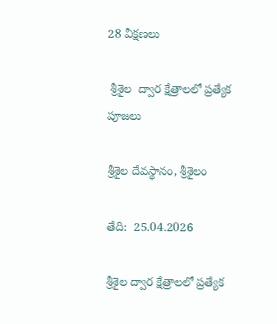28 వీక్షణలు

 శ్రీశైల  ద్వార క్షేత్రాలలో ప్రత్యేక పూజలు

శ్రీశైల దేవస్థానం, శ్రీశైలం

తేది:  25.04.2026

శ్రీశైల ద్వార క్షేత్రాలలో ప్రత్యేక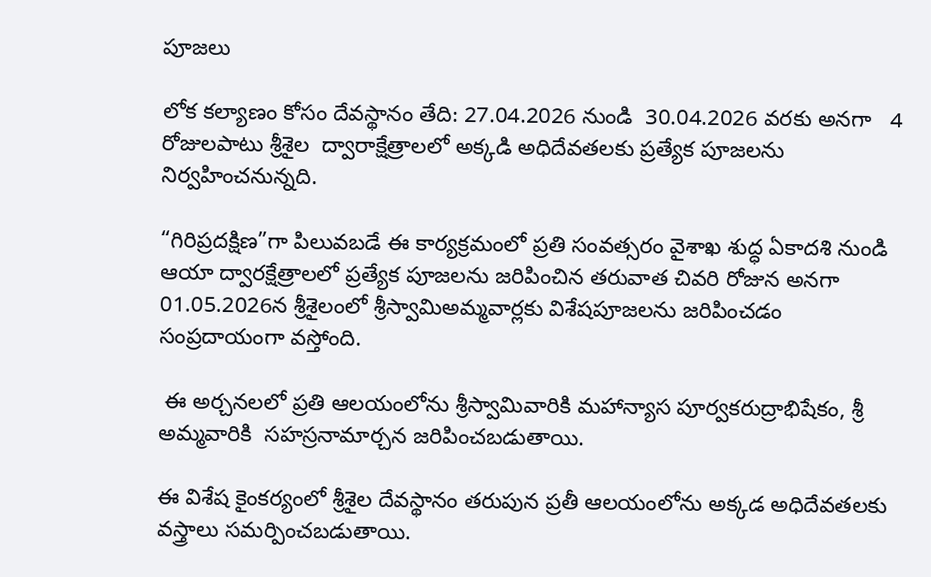పూజలు

లోక కల్యాణం కోసం దేవస్థానం తేది: 27.04.2026 నుండి  30.04.2026 వరకు అనగా   4 రోజులపాటు శ్రీశైల  ద్వారాక్షేత్రాలలో అక్కడి అధిదేవతలకు ప్రత్యేక పూజలను నిర్వహించనున్నది.

“గిరిప్రదక్షిణ”గా పిలువబడే ఈ కార్యక్రమంలో ప్రతి సంవత్సరం వైశాఖ శుద్ధ ఏకాదశి నుండి ఆయా ద్వారక్షేత్రాలలో ప్రత్యేక పూజలను జరిపించిన తరువాత చివరి రోజున అనగా 01.05.2026న శ్రీశైలంలో శ్రీస్వామిఅమ్మవార్లకు విశేషపూజలను జరిపించడం సంప్రదాయంగా వస్తోంది.

 ఈ అర్చనలలో ప్రతి ఆలయంలోను శ్రీస్వామివారికి మహాన్యాస పూర్వకరుద్రాభిషేకం, శ్రీ అమ్మవారికి  సహస్రనామార్చన జరిపించబడుతాయి.

ఈ విశేష కైంకర్యంలో శ్రీశైల దేవస్థానం తరుపున ప్రతీ ఆలయంలోను అక్కడ అధిదేవతలకు వస్త్రాలు సమర్పించబడుతాయి.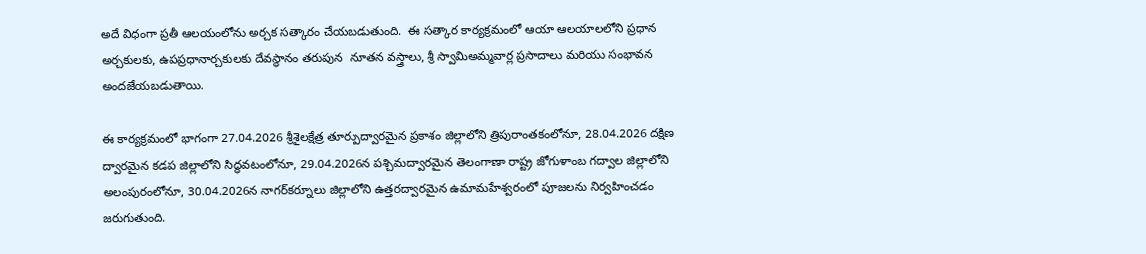అదే విధంగా ప్రతీ ఆలయంలోను అర్చక సత్కారం చేయబడుతుంది.  ఈ సత్కార కార్యక్రమంలో ఆయా ఆలయాలలోని ప్రధాన అర్చకులకు, ఉపప్రధానార్చకులకు దేవస్థానం తరుపున  నూతన వస్త్రాలు, శ్రీ స్వామిఅమ్మవార్ల ప్రసాదాలు మరియు సంభావన అందజేయబడుతాయి.

ఈ కార్యక్రమంలో భాగంగా 27.04.2026 శ్రీశైలక్షేత్ర తూర్పుద్వారమైన ప్రకాశం జిల్లాలోని త్రిపురాంతకంలోనూ, 28.04.2026 దక్షిణ ద్వారమైన కడప జిల్లాలోని సిద్ధవటంలోనూ, 29.04.2026న పశ్చిమద్వారమైన తెలంగాణా రాష్ట్ర జోగుళాంబ గద్వాల జిల్లాలోని అలంపురంలోనూ, 30.04.2026న నాగర్‌కర్నూలు జిల్లాలోని ఉత్తరద్వారమైన ఉమామహేశ్వరంలో పూజలను నిర్వహించడం జరుగుతుంది.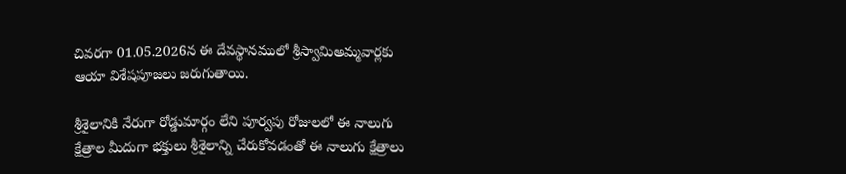చివరగా 01.05.2026న ఈ దేవస్థానములో శ్రీస్వామిఅమ్మవార్లకు ఆయా విశేషపూజలు జరుగుతాయి.

శ్రీశైలానికి నేరుగా రోడ్డుమార్గం లేని పూర్వపు రోజులలో ఈ నాలుగు క్షేత్రాల మీదుగా భక్తులు శ్రీశైలాన్ని చేరుకోవడంతో ఈ నాలుగు క్షేత్రాలు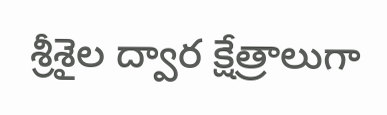శ్రీశైల ద్వార క్షేత్రాలుగా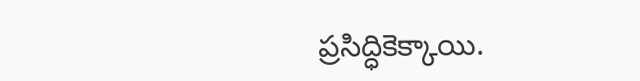ప్రసిద్ధికెక్కాయి.